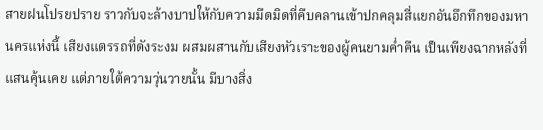สายฝนโปรยปราย ราวกับจะล้างบาปให้กับความมืดมิดที่คืบคลานเข้าปกคลุมสี่แยกอันอึกทึกของมหานครแห่งนี้ เสียงแตรรถที่ดังระงม ผสมผสานกับเสียงหัวเราะของผู้คนยามค่ำคืน เป็นเพียงฉากหลังที่แสนคุ้นเคย แต่ภายใต้ความวุ่นวายนั้น มีบางสิ่ง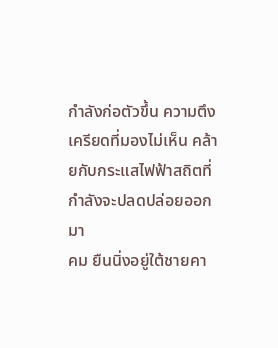กำลังก่อตัวขึ้น ความตึงเครียดที่มองไม่เห็น คล้ายกับกระแสไฟฟ้าสถิตที่กำลังจะปลดปล่อยออกมา
คม ยืนนิ่งอยู่ใต้ชายคา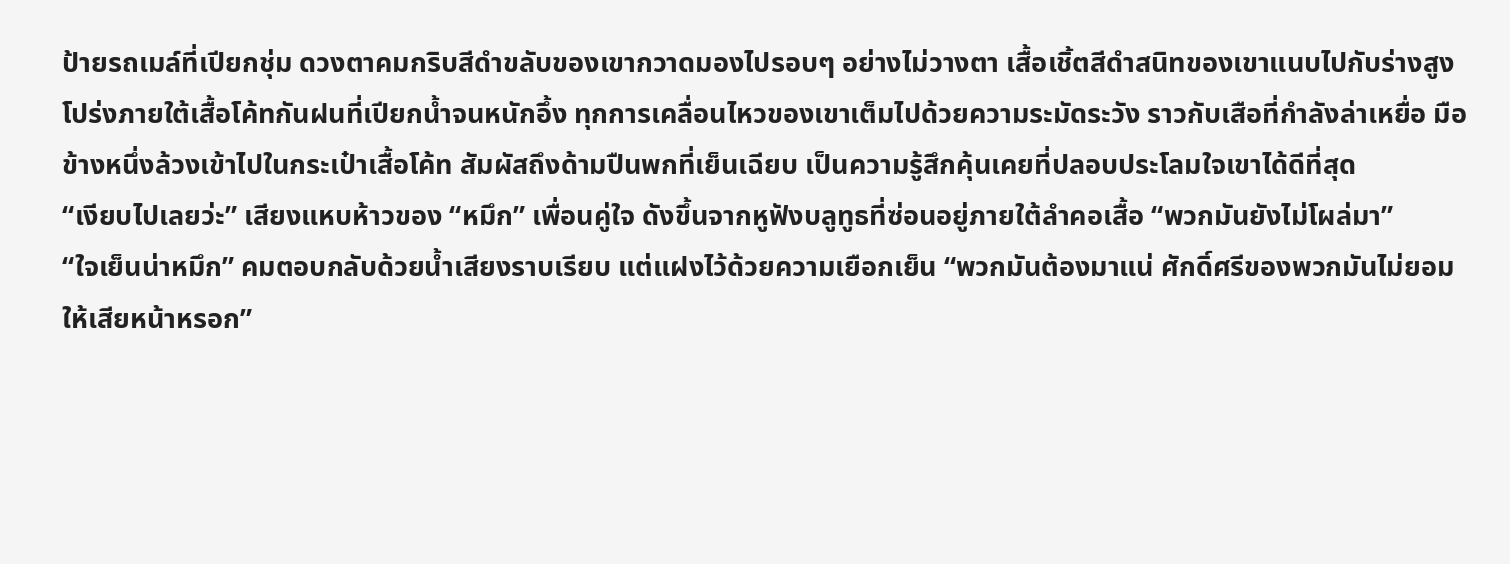ป้ายรถเมล์ที่เปียกชุ่ม ดวงตาคมกริบสีดำขลับของเขากวาดมองไปรอบๆ อย่างไม่วางตา เสื้อเชิ้ตสีดำสนิทของเขาแนบไปกับร่างสูงโปร่งภายใต้เสื้อโค้ทกันฝนที่เปียกน้ำจนหนักอึ้ง ทุกการเคลื่อนไหวของเขาเต็มไปด้วยความระมัดระวัง ราวกับเสือที่กำลังล่าเหยื่อ มือข้างหนึ่งล้วงเข้าไปในกระเป๋าเสื้อโค้ท สัมผัสถึงด้ามปืนพกที่เย็นเฉียบ เป็นความรู้สึกคุ้นเคยที่ปลอบประโลมใจเขาได้ดีที่สุด
“เงียบไปเลยว่ะ” เสียงแหบห้าวของ “หมึก” เพื่อนคู่ใจ ดังขึ้นจากหูฟังบลูทูธที่ซ่อนอยู่ภายใต้ลำคอเสื้อ “พวกมันยังไม่โผล่มา”
“ใจเย็นน่าหมึก” คมตอบกลับด้วยน้ำเสียงราบเรียบ แต่แฝงไว้ด้วยความเยือกเย็น “พวกมันต้องมาแน่ ศักดิ์ศรีของพวกมันไม่ยอมให้เสียหน้าหรอก”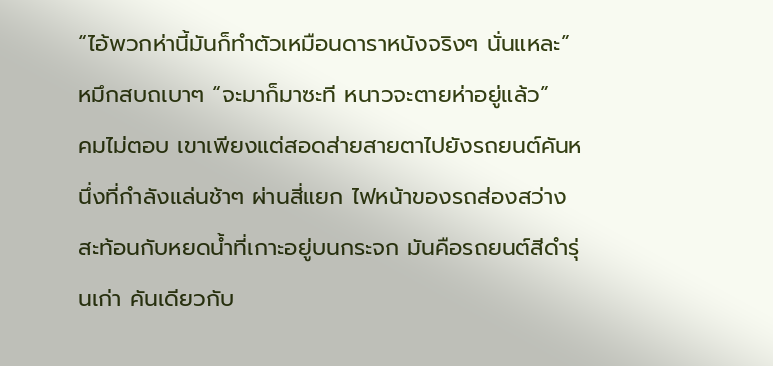“ไอ้พวกห่านี้มันก็ทำตัวเหมือนดาราหนังจริงๆ นั่นแหละ” หมึกสบถเบาๆ “จะมาก็มาซะที หนาวจะตายห่าอยู่แล้ว”
คมไม่ตอบ เขาเพียงแต่สอดส่ายสายตาไปยังรถยนต์คันหนึ่งที่กำลังแล่นช้าๆ ผ่านสี่แยก ไฟหน้าของรถส่องสว่างสะท้อนกับหยดน้ำที่เกาะอยู่บนกระจก มันคือรถยนต์สีดำรุ่นเก่า คันเดียวกับ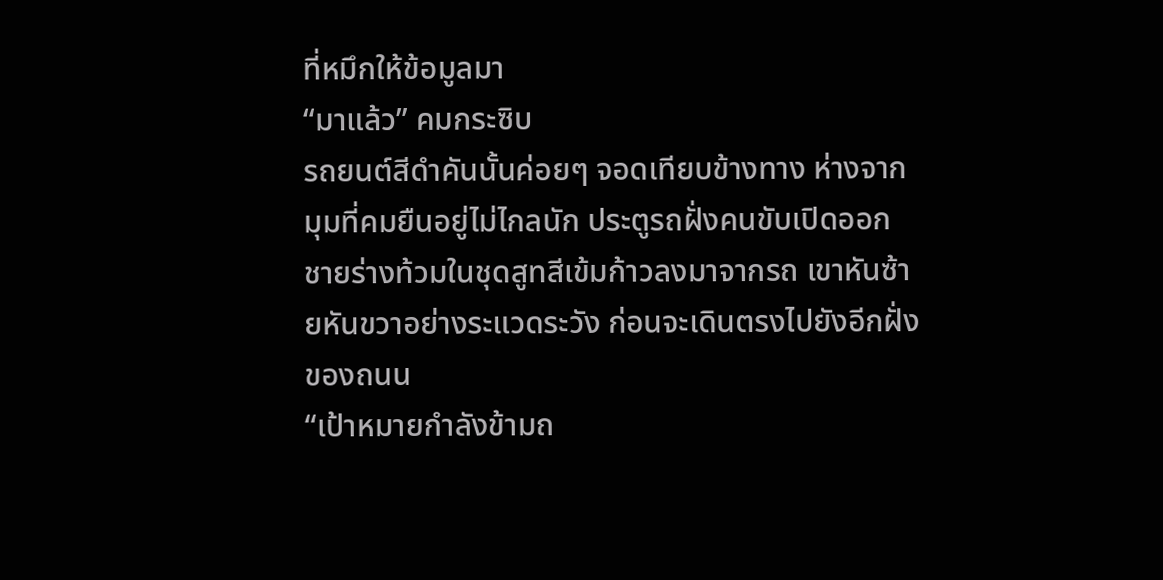ที่หมึกให้ข้อมูลมา
“มาแล้ว” คมกระซิบ
รถยนต์สีดำคันนั้นค่อยๆ จอดเทียบข้างทาง ห่างจากมุมที่คมยืนอยู่ไม่ไกลนัก ประตูรถฝั่งคนขับเปิดออก ชายร่างท้วมในชุดสูทสีเข้มก้าวลงมาจากรถ เขาหันซ้ายหันขวาอย่างระแวดระวัง ก่อนจะเดินตรงไปยังอีกฝั่งของถนน
“เป้าหมายกำลังข้ามถ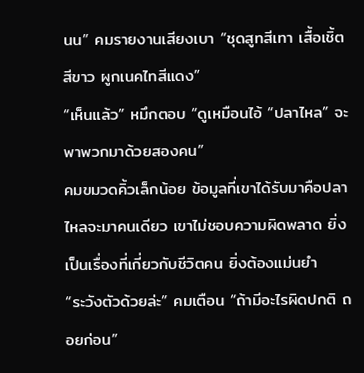นน” คมรายงานเสียงเบา “ชุดสูทสีเทา เสื้อเชิ้ตสีขาว ผูกเนคไทสีแดง”
“เห็นแล้ว” หมึกตอบ “ดูเหมือนไอ้ “ปลาไหล” จะพาพวกมาด้วยสองคน”
คมขมวดคิ้วเล็กน้อย ข้อมูลที่เขาได้รับมาคือปลาไหลจะมาคนเดียว เขาไม่ชอบความผิดพลาด ยิ่งเป็นเรื่องที่เกี่ยวกับชีวิตคน ยิ่งต้องแม่นยำ
“ระวังตัวด้วยล่ะ” คมเตือน “ถ้ามีอะไรผิดปกติ ถอยก่อน”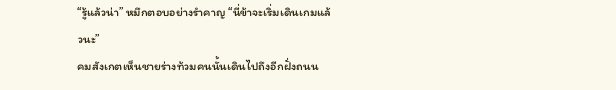“รู้แล้วน่า” หมึกตอบอย่างรำคาญ “นี่ข้าจะเริ่มเดินเกมแล้วนะ”
คมสังเกตเห็นชายร่างท้วมคนนั้นเดินไปถึงอีกฝั่งถนน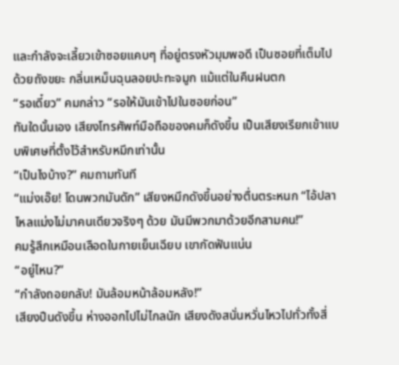และกำลังจะเลี้ยวเข้าซอยแคบๆ ที่อยู่ตรงหัวมุมพอดี เป็นซอยที่เต็มไปด้วยถังขยะ กลิ่นเหม็นฉุนลอยปะทะจมูก แม้แต่ในคืนฝนตก
“รอเดี๋ยว” คมกล่าว “รอให้มันเข้าไปในซอยก่อน”
ทันใดนั้นเอง เสียงโทรศัพท์มือถือของคมก็ดังขึ้น เป็นเสียงเรียกเข้าแบบพิเศษที่ตั้งไว้สำหรับหมึกเท่านั้น
“เป็นไงบ้าง?” คมถามทันที
“แม่งเอ๊ย! โดนพวกมันดัก” เสียงหมึกดังขึ้นอย่างตื่นตระหนก “ไอ้ปลาไหลแม่งไม่มาคนเดียวจริงๆ ด้วย มันมีพวกมาด้วยอีกสามคน!”
คมรู้สึกเหมือนเลือดในกายเย็นเฉียบ เขากัดฟันแน่น
“อยู่ไหน?”
“กำลังถอยกลับ! มันล้อมหน้าล้อมหลัง!”
เสียงปืนดังขึ้น ห่างออกไปไม่ไกลนัก เสียงดังสนั่นหวั่นไหวไปทั่วทั้งสี่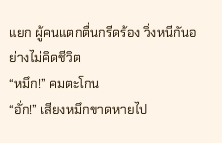แยก ผู้คนแตกตื่นกรีดร้อง วิ่งหนีกันอย่างไม่คิดชีวิต
“หมึก!” คมตะโกน
“อั่ก!” เสียงหมึกขาดหายไป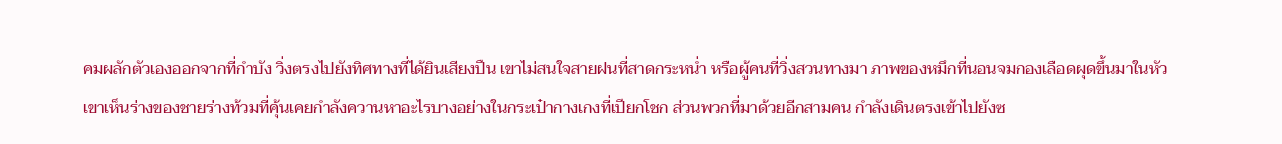คมผลักตัวเองออกจากที่กำบัง วิ่งตรงไปยังทิศทางที่ได้ยินเสียงปืน เขาไม่สนใจสายฝนที่สาดกระหน่ำ หรือผู้คนที่วิ่งสวนทางมา ภาพของหมึกที่นอนจมกองเลือดผุดขึ้นมาในหัว
เขาเห็นร่างของชายร่างท้วมที่คุ้นเคยกำลังควานหาอะไรบางอย่างในกระเป๋ากางเกงที่เปียกโชก ส่วนพวกที่มาด้วยอีกสามคน กำลังเดินตรงเข้าไปยังซ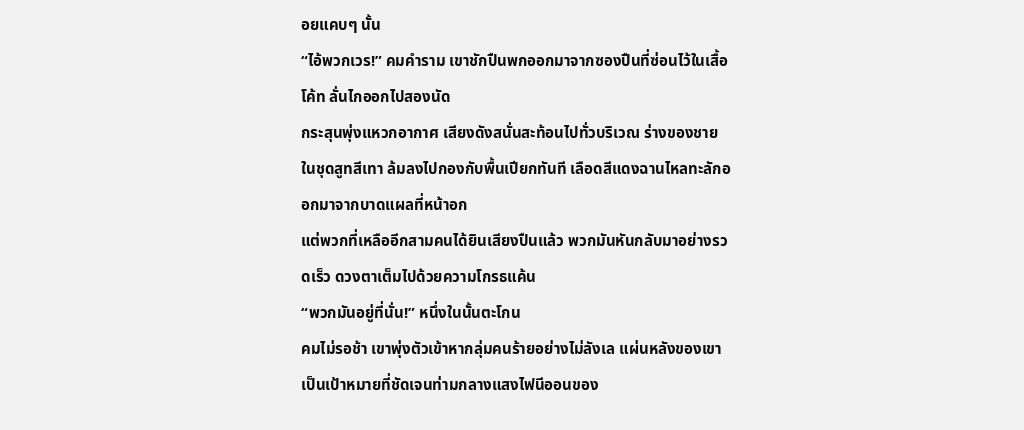อยแคบๆ นั้น
“ไอ้พวกเวร!” คมคำราม เขาชักปืนพกออกมาจากซองปืนที่ซ่อนไว้ในเสื้อโค้ท ลั่นไกออกไปสองนัด
กระสุนพุ่งแหวกอากาศ เสียงดังสนั่นสะท้อนไปทั่วบริเวณ ร่างของชายในชุดสูทสีเทา ล้มลงไปกองกับพื้นเปียกทันที เลือดสีแดงฉานไหลทะลักออกมาจากบาดแผลที่หน้าอก
แต่พวกที่เหลืออีกสามคนได้ยินเสียงปืนแล้ว พวกมันหันกลับมาอย่างรวดเร็ว ดวงตาเต็มไปด้วยความโกรธแค้น
“พวกมันอยู่ที่นั่น!” หนึ่งในนั้นตะโกน
คมไม่รอช้า เขาพุ่งตัวเข้าหากลุ่มคนร้ายอย่างไม่ลังเล แผ่นหลังของเขาเป็นเป้าหมายที่ชัดเจนท่ามกลางแสงไฟนีออนของ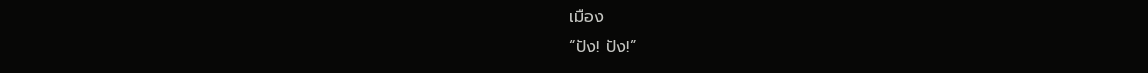เมือง
“ปัง! ปัง!”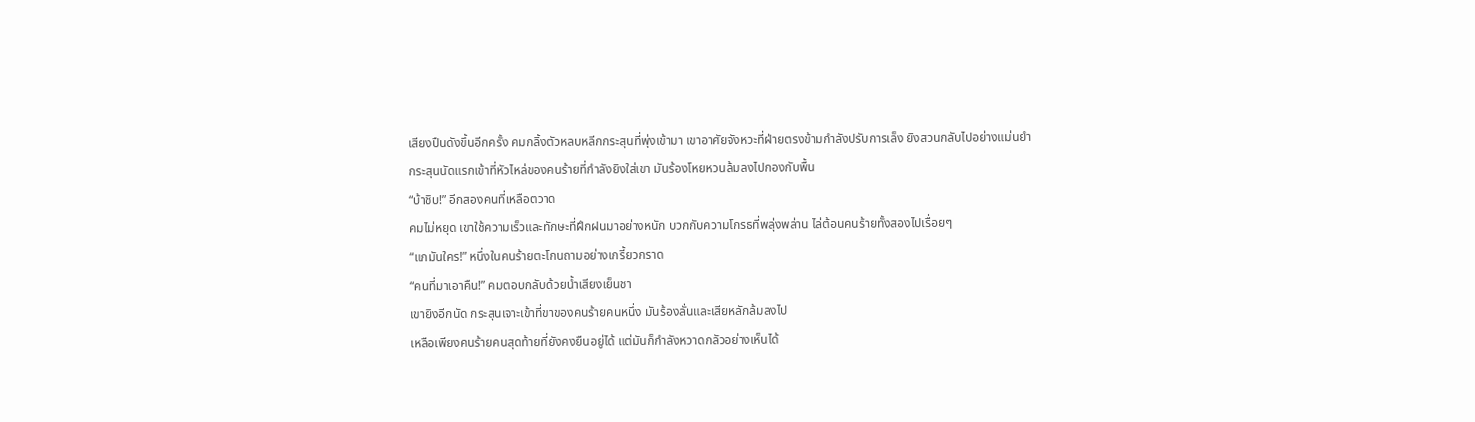เสียงปืนดังขึ้นอีกครั้ง คมกลิ้งตัวหลบหลีกกระสุนที่พุ่งเข้ามา เขาอาศัยจังหวะที่ฝ่ายตรงข้ามกำลังปรับการเล็ง ยิงสวนกลับไปอย่างแม่นยำ
กระสุนนัดแรกเข้าที่หัวไหล่ของคนร้ายที่กำลังยิงใส่เขา มันร้องโหยหวนล้มลงไปกองกับพื้น
“บ้าชิบ!” อีกสองคนที่เหลือตวาด
คมไม่หยุด เขาใช้ความเร็วและทักษะที่ฝึกฝนมาอย่างหนัก บวกกับความโกรธที่พลุ่งพล่าน ไล่ต้อนคนร้ายทั้งสองไปเรื่อยๆ
“แกมันใคร!” หนึ่งในคนร้ายตะโกนถามอย่างเกรี้ยวกราด
“คนที่มาเอาคืน!” คมตอบกลับด้วยน้ำเสียงเย็นชา
เขายิงอีกนัด กระสุนเจาะเข้าที่ขาของคนร้ายคนหนึ่ง มันร้องลั่นและเสียหลักล้มลงไป
เหลือเพียงคนร้ายคนสุดท้ายที่ยังคงยืนอยู่ได้ แต่มันก็กำลังหวาดกลัวอย่างเห็นได้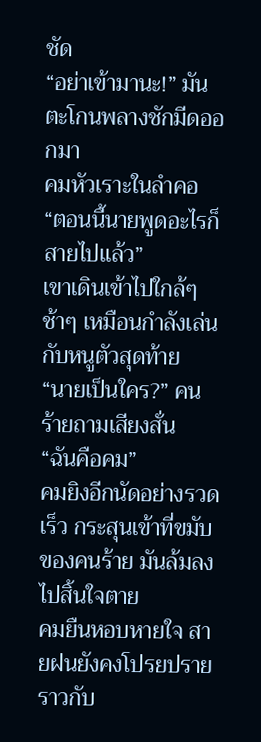ชัด
“อย่าเข้ามานะ!” มันตะโกนพลางชักมีดออกมา
คมหัวเราะในลำคอ
“ตอนนี้นายพูดอะไรก็สายไปแล้ว”
เขาเดินเข้าไปใกล้ๆ ช้าๆ เหมือนกำลังเล่นกับหนูตัวสุดท้าย
“นายเป็นใคร?” คนร้ายถามเสียงสั่น
“ฉันคือคม”
คมยิงอีกนัดอย่างรวดเร็ว กระสุนเข้าที่ขมับของคนร้าย มันล้มลงไปสิ้นใจตาย
คมยืนหอบหายใจ สายฝนยังคงโปรยปรายราวกับ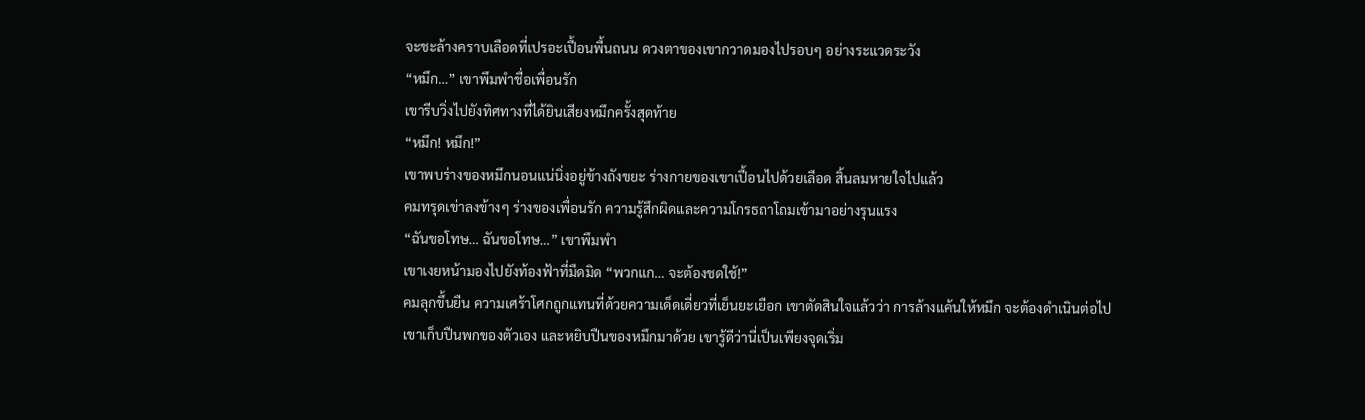จะชะล้างคราบเลือดที่เปรอะเปื้อนพื้นถนน ดวงตาของเขากวาดมองไปรอบๆ อย่างระแวดระวัง
“หมึก…” เขาพึมพำชื่อเพื่อนรัก
เขารีบวิ่งไปยังทิศทางที่ได้ยินเสียงหมึกครั้งสุดท้าย
“หมึก! หมึก!”
เขาพบร่างของหมึกนอนแน่นิ่งอยู่ข้างถังขยะ ร่างกายของเขาเปื้อนไปด้วยเลือด สิ้นลมหายใจไปแล้ว
คมทรุดเข่าลงข้างๆ ร่างของเพื่อนรัก ความรู้สึกผิดและความโกรธถาโถมเข้ามาอย่างรุนแรง
“ฉันขอโทษ… ฉันขอโทษ…” เขาพึมพำ
เขาเงยหน้ามองไปยังท้องฟ้าที่มืดมิด “พวกแก… จะต้องชดใช้!”
คมลุกขึ้นยืน ความเศร้าโศกถูกแทนที่ด้วยความเด็ดเดี่ยวที่เย็นยะเยือก เขาตัดสินใจแล้วว่า การล้างแค้นให้หมึก จะต้องดำเนินต่อไป
เขาเก็บปืนพกของตัวเอง และหยิบปืนของหมึกมาด้วย เขารู้ดีว่านี่เป็นเพียงจุดเริ่ม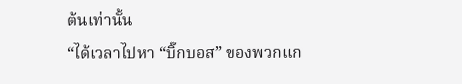ต้นเท่านั้น
“ได้เวลาไปหา “บิ๊กบอส” ของพวกแก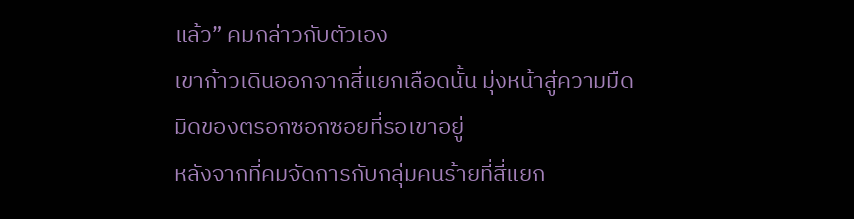แล้ว” คมกล่าวกับตัวเอง
เขาก้าวเดินออกจากสี่แยกเลือดนั้น มุ่งหน้าสู่ความมืดมิดของตรอกซอกซอยที่รอเขาอยู่
หลังจากที่คมจัดการกับกลุ่มคนร้ายที่สี่แยก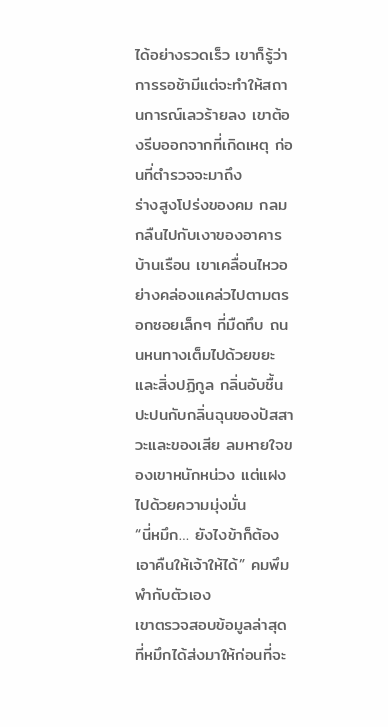ได้อย่างรวดเร็ว เขาก็รู้ว่าการรอช้ามีแต่จะทำให้สถานการณ์เลวร้ายลง เขาต้องรีบออกจากที่เกิดเหตุ ก่อนที่ตำรวจจะมาถึง
ร่างสูงโปร่งของคม กลมกลืนไปกับเงาของอาคารบ้านเรือน เขาเคลื่อนไหวอย่างคล่องแคล่วไปตามตรอกซอยเล็กๆ ที่มืดทึบ ถนนหนทางเต็มไปด้วยขยะและสิ่งปฏิกูล กลิ่นอับชื้นปะปนกับกลิ่นฉุนของปัสสาวะและของเสีย ลมหายใจของเขาหนักหน่วง แต่แฝงไปด้วยความมุ่งมั่น
“นี่หมึก… ยังไงข้าก็ต้องเอาคืนให้เจ้าให้ได้” คมพึมพำกับตัวเอง
เขาตรวจสอบข้อมูลล่าสุดที่หมึกได้ส่งมาให้ก่อนที่จะ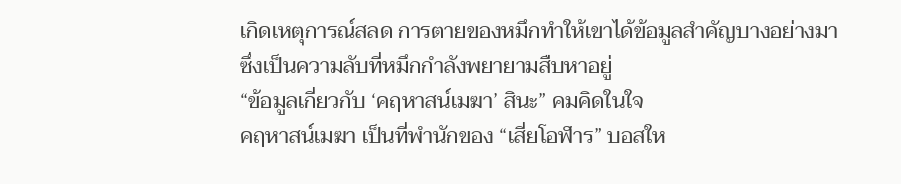เกิดเหตุการณ์สลด การตายของหมึกทำให้เขาได้ข้อมูลสำคัญบางอย่างมา ซึ่งเป็นความลับที่หมึกกำลังพยายามสืบหาอยู่
“ข้อมูลเกี่ยวกับ ‘คฤหาสน์เมฆา’ สินะ” คมคิดในใจ
คฤหาสน์เมฆา เป็นที่พำนักของ “เสี่ยโอฬาร” บอสให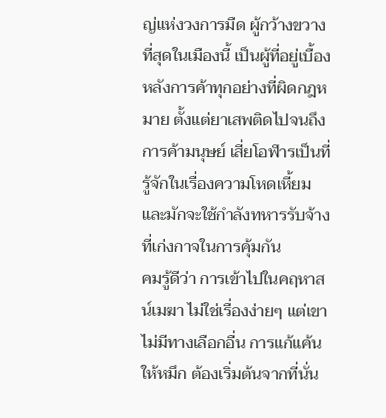ญ่แห่งวงการมืด ผู้กว้างขวางที่สุดในเมืองนี้ เป็นผู้ที่อยู่เบื้องหลังการค้าทุกอย่างที่ผิดกฎหมาย ตั้งแต่ยาเสพติดไปจนถึงการค้ามนุษย์ เสี่ยโอฬารเป็นที่รู้จักในเรื่องความโหดเหี้ยม และมักจะใช้กำลังทหารรับจ้างที่เก่งกาจในการคุ้มกัน
คมรู้ดีว่า การเข้าไปในคฤหาสน์เมฆา ไม่ใช่เรื่องง่ายๆ แต่เขาไม่มีทางเลือกอื่น การแก้แค้นให้หมึก ต้องเริ่มต้นจากที่นั่น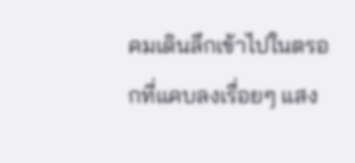คมเดินลึกเข้าไปในตรอกที่แคบลงเรื่อยๆ แสง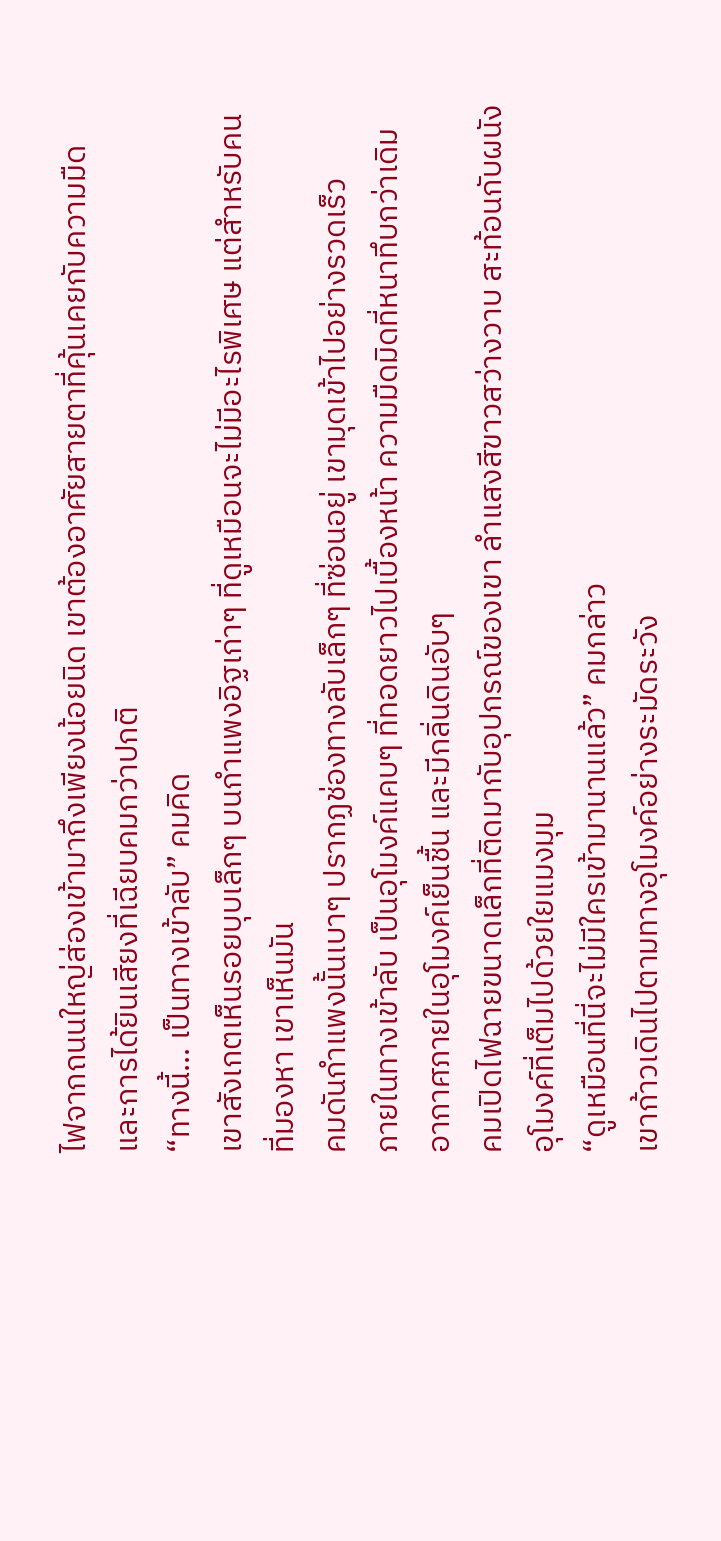ไฟจากถนนใหญ่ส่องเข้ามาถึงเพียงน้อยนิด เขาต้องอาศัยสายตาที่คุ้นเคยกับความมืด และการได้ยินเสียงที่เฉียบคมกว่าปกติ
“ทางนี้… เป็นทางเข้าลับ” คมคิด
เขาสังเกตเห็นรอยบุบเล็กๆ บนกำแพงอิฐเก่าๆ ที่ดูเหมือนจะไม่มีอะไรพิเศษ แต่สำหรับคนที่มองหา เขาเห็นมัน
คมดันกำแพงนั้นเบาๆ ปรากฏช่องทางลับเล็กๆ ที่ซ่อนอยู่ เขามุดเข้าไปอย่างรวดเร็ว
ภายในทางเข้าลับ เป็นอุโมงค์แคบๆ ที่ทอดยาวไปเบื้องหน้า ความมืดมิดที่หนาทึบกว่าเดิม อากาศภายในอุโมงค์เย็นชื้น และมีกลิ่นดินอับๆ
คมเปิดไฟฉายขนาดเล็กที่ติดมากับอุปกรณ์ของเขา ลำแสงสีขาวสว่างวาบ สะท้อนกับผนังอุโมงค์ที่เต็มไปด้วยใยแมงมุม
“ดูเหมือนที่นี่จะไม่มีใครเข้ามานานแล้ว” คมกล่าว
เขาก้าวเดินไปตามทางอุโมงค์อย่างระมัดระวัง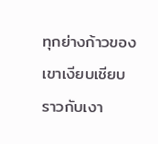ทุกย่างก้าวของเขาเงียบเชียบราวกับเงา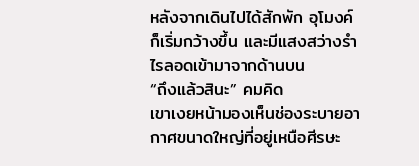หลังจากเดินไปได้สักพัก อุโมงค์ก็เริ่มกว้างขึ้น และมีแสงสว่างรำไรลอดเข้ามาจากด้านบน
“ถึงแล้วสินะ” คมคิด
เขาเงยหน้ามองเห็นช่องระบายอากาศขนาดใหญ่ที่อยู่เหนือศีรษะ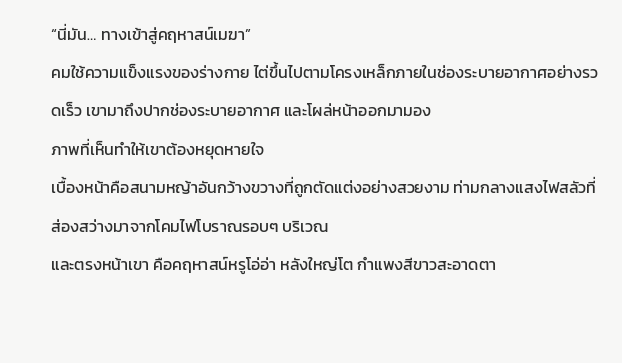“นี่มัน… ทางเข้าสู่คฤหาสน์เมฆา”
คมใช้ความแข็งแรงของร่างกาย ไต่ขึ้นไปตามโครงเหล็กภายในช่องระบายอากาศอย่างรวดเร็ว เขามาถึงปากช่องระบายอากาศ และโผล่หน้าออกมามอง
ภาพที่เห็นทำให้เขาต้องหยุดหายใจ
เบื้องหน้าคือสนามหญ้าอันกว้างขวางที่ถูกตัดแต่งอย่างสวยงาม ท่ามกลางแสงไฟสลัวที่ส่องสว่างมาจากโคมไฟโบราณรอบๆ บริเวณ
และตรงหน้าเขา คือคฤหาสน์หรูโอ่อ่า หลังใหญ่โต กำแพงสีขาวสะอาดตา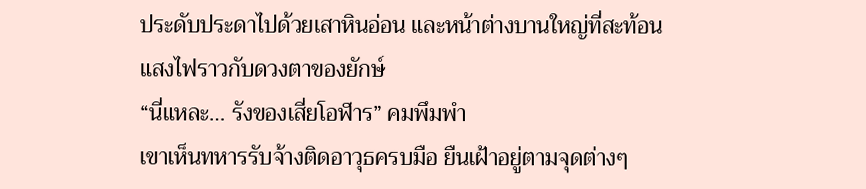ประดับประดาไปด้วยเสาหินอ่อน และหน้าต่างบานใหญ่ที่สะท้อนแสงไฟราวกับดวงตาของยักษ์
“นี่แหละ… รังของเสี่ยโอฬาร” คมพึมพำ
เขาเห็นทหารรับจ้างติดอาวุธครบมือ ยืนเฝ้าอยู่ตามจุดต่างๆ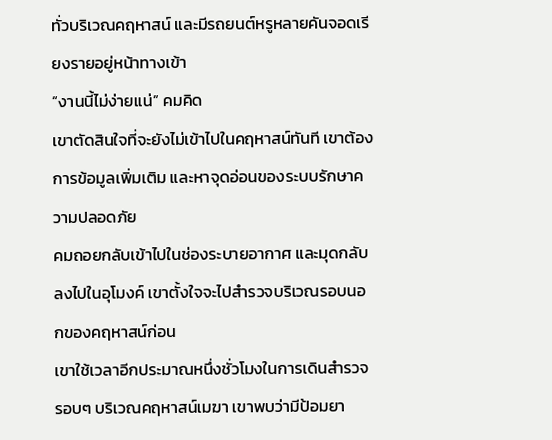ทั่วบริเวณคฤหาสน์ และมีรถยนต์หรูหลายคันจอดเรียงรายอยู่หน้าทางเข้า
“งานนี้ไม่ง่ายแน่” คมคิด
เขาตัดสินใจที่จะยังไม่เข้าไปในคฤหาสน์ทันที เขาต้องการข้อมูลเพิ่มเติม และหาจุดอ่อนของระบบรักษาความปลอดภัย
คมถอยกลับเข้าไปในช่องระบายอากาศ และมุดกลับลงไปในอุโมงค์ เขาตั้งใจจะไปสำรวจบริเวณรอบนอกของคฤหาสน์ก่อน
เขาใช้เวลาอีกประมาณหนึ่งชั่วโมงในการเดินสำรวจรอบๆ บริเวณคฤหาสน์เมฆา เขาพบว่ามีป้อมยา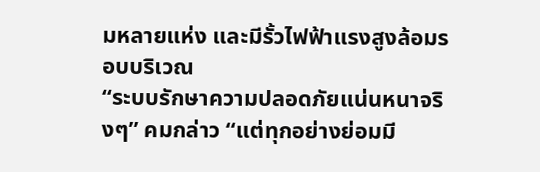มหลายแห่ง และมีรั้วไฟฟ้าแรงสูงล้อมรอบบริเวณ
“ระบบรักษาความปลอดภัยแน่นหนาจริงๆ” คมกล่าว “แต่ทุกอย่างย่อมมี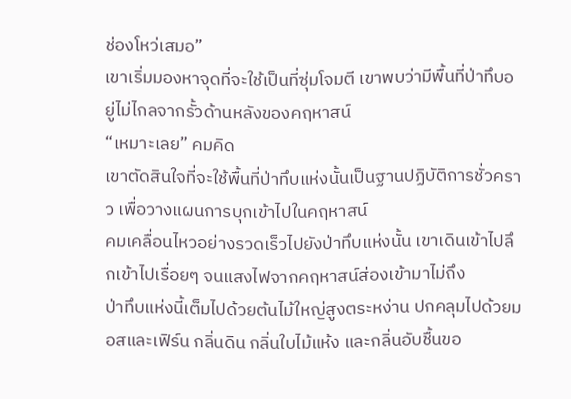ช่องโหว่เสมอ”
เขาเริ่มมองหาจุดที่จะใช้เป็นที่ซุ่มโจมตี เขาพบว่ามีพื้นที่ป่าทึบอยู่ไม่ไกลจากรั้วด้านหลังของคฤหาสน์
“เหมาะเลย” คมคิด
เขาตัดสินใจที่จะใช้พื้นที่ป่าทึบแห่งนั้นเป็นฐานปฏิบัติการชั่วคราว เพื่อวางแผนการบุกเข้าไปในคฤหาสน์
คมเคลื่อนไหวอย่างรวดเร็วไปยังป่าทึบแห่งนั้น เขาเดินเข้าไปลึกเข้าไปเรื่อยๆ จนแสงไฟจากคฤหาสน์ส่องเข้ามาไม่ถึง
ป่าทึบแห่งนี้เต็มไปด้วยต้นไม้ใหญ่สูงตระหง่าน ปกคลุมไปด้วยมอสและเฟิร์น กลิ่นดิน กลิ่นใบไม้แห้ง และกลิ่นอับชื้นขอ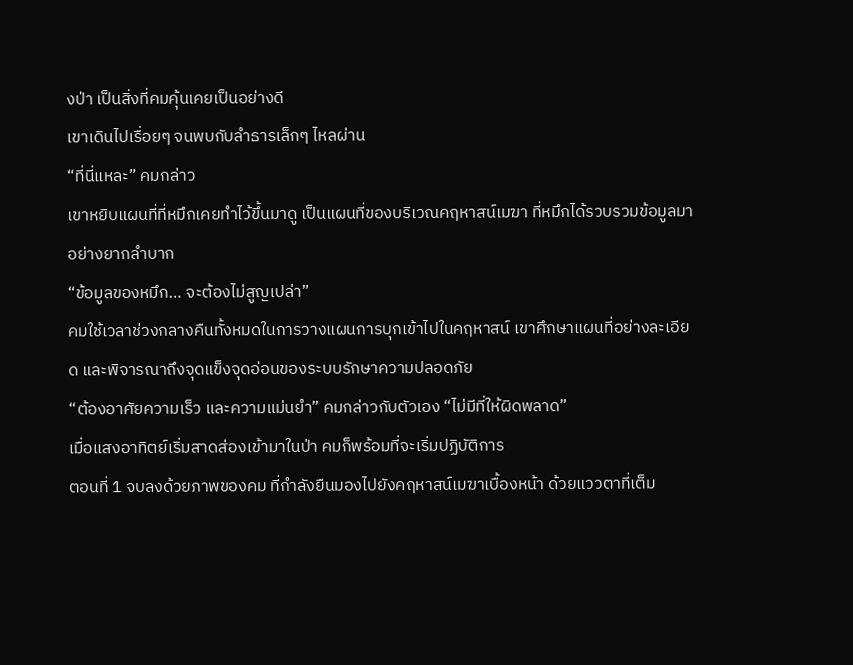งป่า เป็นสิ่งที่คมคุ้นเคยเป็นอย่างดี
เขาเดินไปเรื่อยๆ จนพบกับลำธารเล็กๆ ไหลผ่าน
“ที่นี่แหละ” คมกล่าว
เขาหยิบแผนที่ที่หมึกเคยทำไว้ขึ้นมาดู เป็นแผนที่ของบริเวณคฤหาสน์เมฆา ที่หมึกได้รวบรวมข้อมูลมาอย่างยากลำบาก
“ข้อมูลของหมึก… จะต้องไม่สูญเปล่า”
คมใช้เวลาช่วงกลางคืนทั้งหมดในการวางแผนการบุกเข้าไปในคฤหาสน์ เขาศึกษาแผนที่อย่างละเอียด และพิจารณาถึงจุดแข็งจุดอ่อนของระบบรักษาความปลอดภัย
“ต้องอาศัยความเร็ว และความแม่นยำ” คมกล่าวกับตัวเอง “ไม่มีที่ให้ผิดพลาด”
เมื่อแสงอาทิตย์เริ่มสาดส่องเข้ามาในป่า คมก็พร้อมที่จะเริ่มปฏิบัติการ
ตอนที่ 1 จบลงด้วยภาพของคม ที่กำลังยืนมองไปยังคฤหาสน์เมฆาเบื้องหน้า ด้วยแววตาที่เต็ม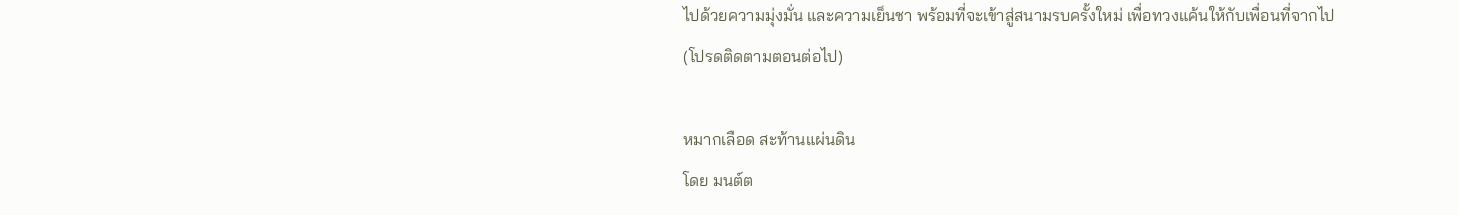ไปด้วยความมุ่งมั่น และความเย็นชา พร้อมที่จะเข้าสู่สนามรบครั้งใหม่ เพื่อทวงแค้นให้กับเพื่อนที่จากไป
(โปรดติดตามตอนต่อไป)

หมากเลือด สะท้านแผ่นดิน
โดย มนต์ต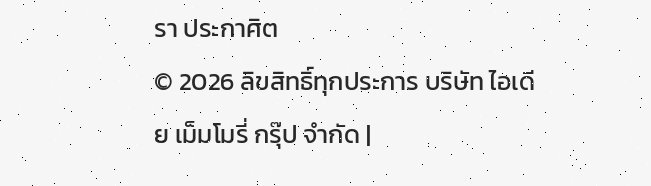รา ประกาศิต
© 2026 ลิขสิทธิ์ทุกประการ บริษัท ไอเดีย เม็มโมรี่ กรุ๊ป จำกัด |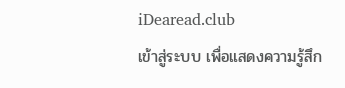iDearead.club
เข้าสู่ระบบ เพื่อแสดงความรู้สึก